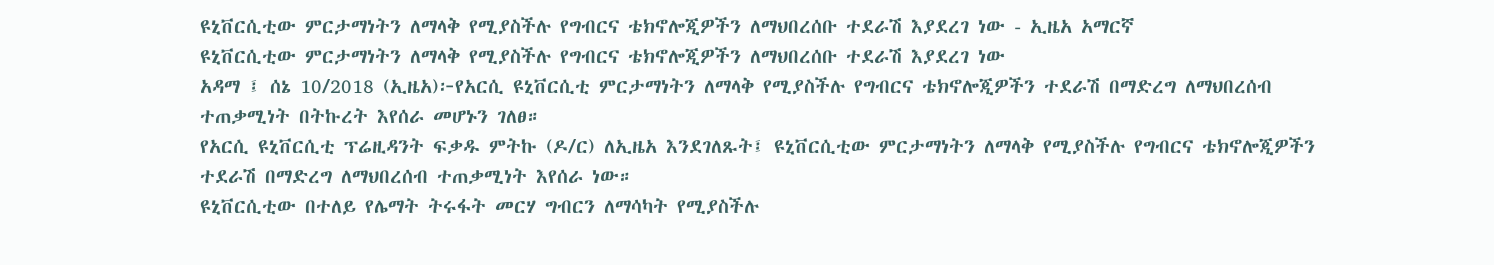ዩኒቨርሲቲው ምርታማነትን ለማላቅ የሚያስችሉ የግብርና ቴክኖሎጂዎችን ለማህበረሰቡ ተደራሽ እያደረገ ነው - ኢዜአ አማርኛ
ዩኒቨርሲቲው ምርታማነትን ለማላቅ የሚያስችሉ የግብርና ቴክኖሎጂዎችን ለማህበረሰቡ ተደራሽ እያደረገ ነው
አዳማ ፤ ሰኔ 10/2018 (ኢዜአ)፦የአርሲ ዩኒቨርሲቲ ምርታማነትን ለማላቅ የሚያስችሉ የግብርና ቴክኖሎጂዎችን ተደራሽ በማድረግ ለማህበረሰብ ተጠቃሚነት በትኩረት እየሰራ መሆኑን ገለፀ።
የአርሲ ዩኒቨርሲቲ ፕሬዚዳንት ፍቃዱ ምትኩ (ዶ/ር) ለኢዜአ እንደገለጹት፤ ዩኒቨርሲቲው ምርታማነትን ለማላቅ የሚያስችሉ የግብርና ቴክኖሎጂዎችን ተደራሽ በማድረግ ለማህበረሰብ ተጠቃሚነት እየሰራ ነው።
ዩኒቨርሲቲው በተለይ የሌማት ትሩፋት መርሃ ግብርን ለማሳካት የሚያስችሉ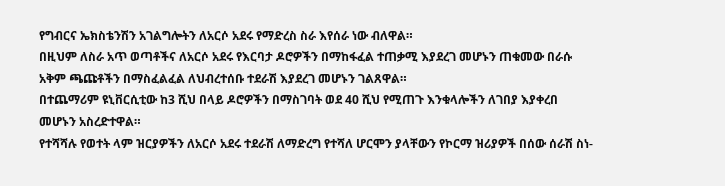የግብርና ኤክስቴንሽን አገልግሎትን ለአርሶ አደሩ የማድረስ ስራ እየሰራ ነው ብለዋል።
በዚህም ለስራ አጥ ወጣቶችና ለአርሶ አደሩ የእርባታ ዶሮዎችን በማከፋፈል ተጠቃሚ እያደረገ መሆኑን ጠቁመው በራሱ አቅም ጫጩቶችን በማስፈልፈል ለህብረተሰቡ ተደራሽ እያደረገ መሆኑን ገልጸዋል።
በተጨማሪም ዩኒቨርሲቲው ከ3 ሺህ በላይ ዶሮዎችን በማስገባት ወደ 40 ሺህ የሚጠጉ እንቁላሎችን ለገበያ እያቀረበ መሆኑን አስረድተዋል።
የተሻሻሉ የወተት ላም ዝርያዎችን ለአርሶ አደሩ ተደራሽ ለማድረግ የተሻለ ሆርሞን ያላቸውን የኮርማ ዝሪያዎች በሰው ሰራሽ ስነ-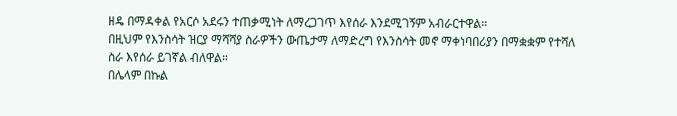ዘዴ በማዳቀል የአርሶ አደሩን ተጠቃሚነት ለማረጋገጥ እየሰራ እንደሚገኝም አብራርተዋል።
በዚህም የእንስሳት ዝርያ ማሻሻያ ስራዎችን ውጤታማ ለማድረግ የእንስሳት መኖ ማቀነባበሪያን በማቋቋም የተሻለ ስራ እየሰራ ይገኛል ብለዋል።
በሌላም በኩል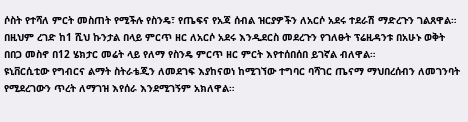ሶስት የተሻለ ምርት መስጠት የሚችሉ የስንዴ፣ የጤፍና የአጃ ሰብል ዝርያዎችን ለአርሶ አደሩ ተደራሽ ማድረጉን ገልጸዋል።
በዚህም ረገድ ከ1 ሺህ ኩንታል በላይ ምርጥ ዘር ለአርሶ አደሩ እንዲደርስ መደረጉን የገለፁት ፕሬዚዳንቱ በአሁኑ ወቅት በበጋ መስኖ በ12 ሄክታር መሬት ላይ የለማ የስንዴ ምርጥ ዘር ምርት እየተሰበሰበ ይገኛል ብለዋል።
ዩኒቨርሲቲው የግብርና ልማት ስትራቴጂን ለመደገፍ እያከናወነ ከሚገኘው ተግባር ባሻገር ጤናማ ማህበረሰብን ለመገንባት የሚደረገውን ጥረት ለማገዝ እየሰራ እንደሚገኝም አክለዋል።